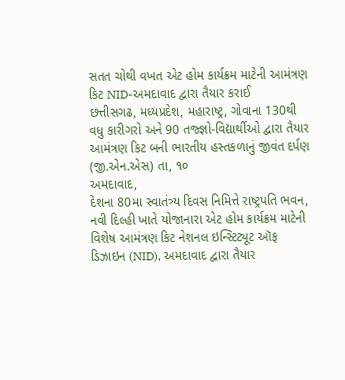સતત ચોથી વખત એટ હોમ કાર્યક્રમ માટેની આમંત્રણ કિટ NID-અમદાવાદ દ્વારા તૈયાર કરાઈ
છત્તીસગઢ, મધ્યપ્રદેશ, મહારાષ્ટ્ર, ગોવાના 130થી વધુ કારીગરો અને 90 તજ્જ્ઞો-વિદ્યાર્થીઓ દ્વારા તૈયાર આમંત્રણ કિટ બની ભારતીય હસ્તકળાનું જીવંત દર્પણ
(જી.એન.એસ) તા, ૧૦
અમદાવાદ,
દેશના 80મા સ્વાતંત્ર્ય દિવસ નિમિત્તે રાષ્ટ્રપતિ ભવન, નવી દિલ્હી ખાતે યોજાનારા એટ હોમ કાર્યક્રમ માટેની વિશેષ આમંત્રણ કિટ નેશનલ ઇન્સ્ટિટ્યૂટ ઑફ ડિઝાઇન (NID), અમદાવાદ દ્વારા તૈયાર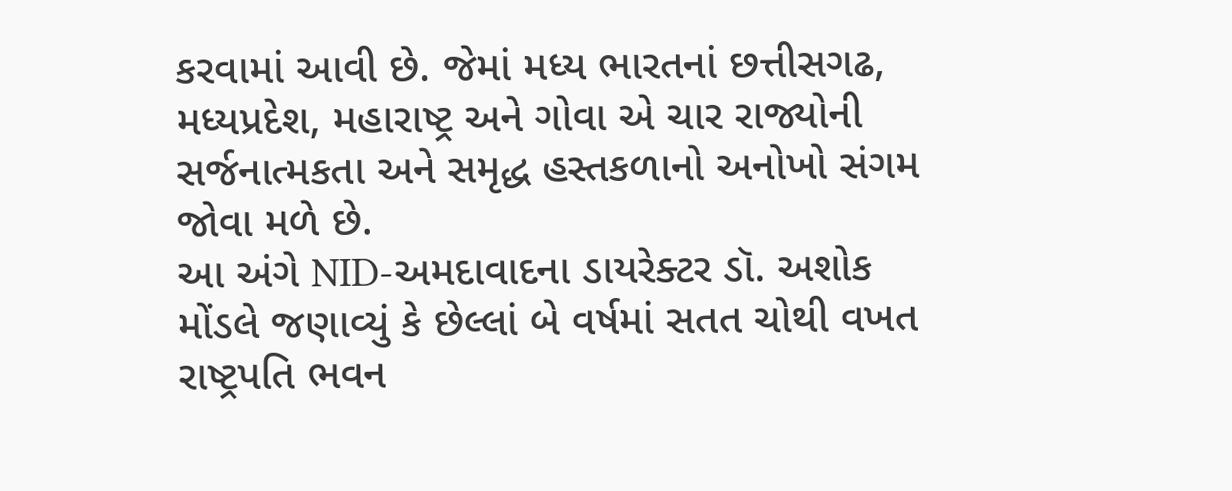કરવામાં આવી છે. જેમાં મધ્ય ભારતનાં છત્તીસગઢ, મધ્યપ્રદેશ, મહારાષ્ટ્ર અને ગોવા એ ચાર રાજ્યોની સર્જનાત્મકતા અને સમૃદ્ધ હસ્તકળાનો અનોખો સંગમ જોવા મળે છે.
આ અંગે NID-અમદાવાદના ડાયરેક્ટર ડૉ. અશોક મોંડલે જણાવ્યું કે છેલ્લાં બે વર્ષમાં સતત ચોથી વખત રાષ્ટ્રપતિ ભવન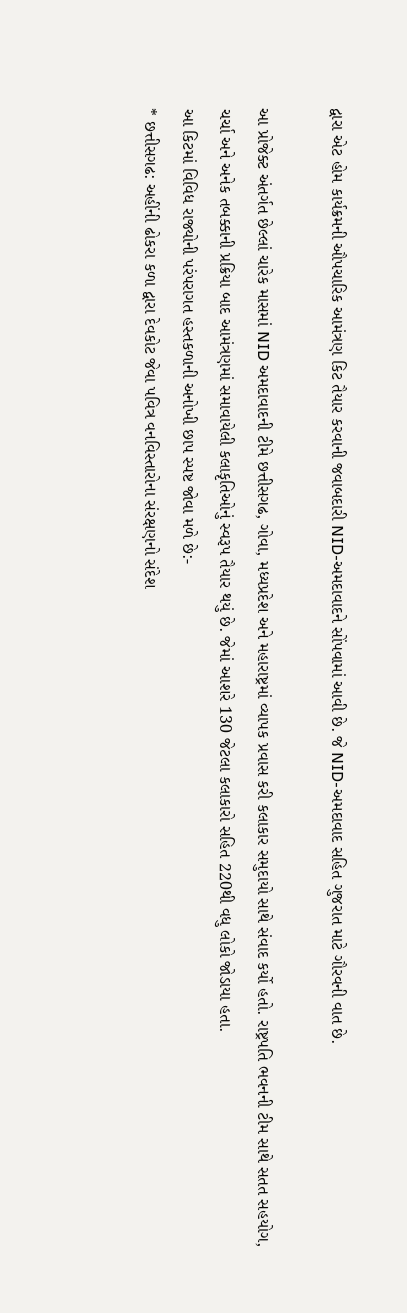દ્વારા એટ હોમ કાર્યક્રમની ઔપચારિક આમંત્રણ કિટ તૈયાર કરવાની જવાબદારી NID-અમદાવાદને સોંપવામાં આવી છે. જે NID-અમદાવાદ સહિત ગુજરાત માટે ગૌરવની વાત છે.

આ પ્રોજેક્ટ અંતર્ગત છેલ્લાં ચારેક માસમાં NID અમદાવાદની ટીમે છત્તીસગઢ, ગોવા, મધ્યપ્રદેશ અને મહારાષ્ટ્રમાં વ્યાપક પ્રવાસ કરી કલાકાર સમુદાયો સાથે સંવાદ કર્યો હતો. રાષ્ટ્રપતિ ભવનની ટીમ સાથે સતત સહયોગ, ચર્ચા અને અનેક તબક્કાની પ્રક્રિયા બાદ આમંત્રણમાં સમાવાયેલી કલાકૃતિઓનું સ્વરૂપ તૈયાર થયું છે. જેમાં આશરે 130 જેટલા કલાકારો સહિત 220થી વધુ લોકો જોડાયા હતા.
આ કિટમાં વિવિધ રાજ્યોની પરંપરાગત હસ્તકળાની અનોખી છાપ સ્પષ્ટ જોવા મળે છે:-
* છત્તીસગઢ: અહીંની ઢોકરા કળા દ્વારા દેવકોટ જેવા પવિત્ર વનવિસ્તારોના સંરક્ષણનો સંદેશ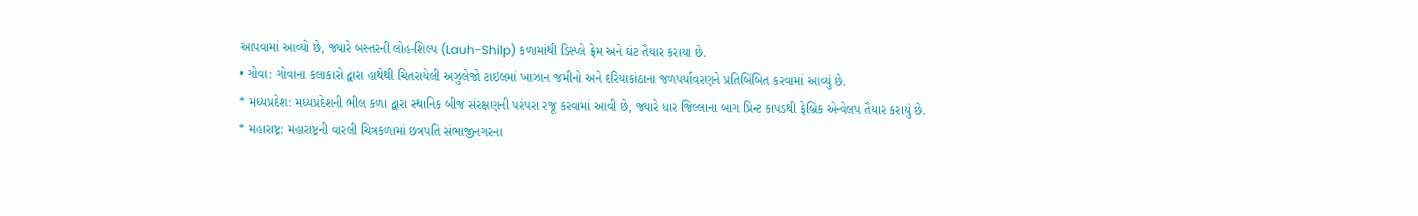આપવામાં આવ્યો છે, જ્યારે બસ્તરની લોહ-શિલ્પ (Lauh-Shilp) કળામાંથી ડિસ્પ્લે ફ્રેમ અને ઘંટ તૈયાર કરાયા છે.
• ગોવા: ગોવાના કલાકારો દ્વારા હાથેથી ચિતરાયેલી અઝુલેજો ટાઇલમાં ખાઝાન જમીનો અને દરિયાકાંઠાના જળપર્યાવરણને પ્રતિબિંબિત કરવામાં આવ્યું છે.
* મધ્યપ્રદેશ: મધ્યપ્રદેશની ભીલ કળા દ્વારા સ્થાનિક બીજ સંરક્ષણની પરંપરા રજૂ કરવામાં આવી છે, જ્યારે ધાર જિલ્લાના બાગ પ્રિન્ટ કાપડથી ફેબ્રિક એન્વેલપ તૈયાર કરાયું છે.
* મહારાષ્ટ્ર: મહારાષ્ટ્રની વારલી ચિત્રકળામાં છત્રપતિ સંભાજીનગરના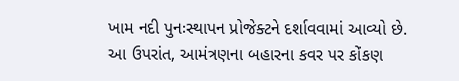ખામ નદી પુનઃસ્થાપન પ્રોજેક્ટને દર્શાવવામાં આવ્યો છે. આ ઉપરાંત, આમંત્રણના બહારના કવર પર કોંકણ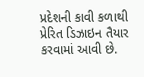પ્રદેશની કાવી કળાથી પ્રેરિત ડિઝાઇન તૈયાર કરવામાં આવી છે.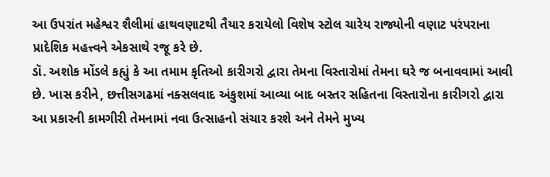આ ઉપરાંત મહેશ્વર શૈલીમાં હાથવણાટથી તૈયાર કરાયેલો વિશેષ સ્ટોલ ચારેય રાજ્યોની વણાટ પરંપરાના પ્રાદેશિક મહત્ત્વને એકસાથે રજૂ કરે છે.
ડૉ. અશોક મોંડલે કહ્યું કે આ તમામ કૃતિઓ કારીગરો દ્વારા તેમના વિસ્તારોમાં તેમના ઘરે જ બનાવવામાં આવી છે. ખાસ કરીને, છત્તીસગઢમાં નક્સલવાદ અંકુશમાં આવ્યા બાદ બસ્તર સહિતના વિસ્તારોના કારીગરો દ્વારા આ પ્રકારની કામગીરી તેમનામાં નવા ઉત્સાહનો સંચાર કરશે અને તેમને મુખ્ય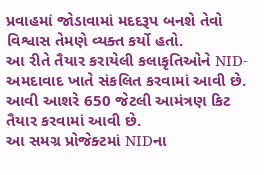પ્રવાહમાં જોડાવામાં મદદરૂપ બનશે તેવો વિશ્વાસ તેમણે વ્યક્ત કર્યો હતો.
આ રીતે તૈયાર કરાયેલી કલાકૃતિઓને NID-અમદાવાદ ખાતે સંકલિત કરવામાં આવી છે. આવી આશરે 650 જેટલી આમંત્રણ કિટ તૈયાર કરવામાં આવી છે.
આ સમગ્ર પ્રોજેક્ટમાં NIDના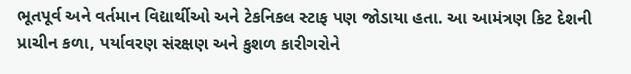ભૂતપૂર્વ અને વર્તમાન વિદ્યાર્થીઓ અને ટેકનિકલ સ્ટાફ પણ જોડાયા હતા. આ આમંત્રણ કિટ દેશની પ્રાચીન કળા, પર્યાવરણ સંરક્ષણ અને કુશળ કારીગરોને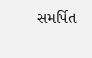સમર્પિત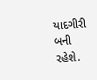યાદગીરી બની રહેશે.